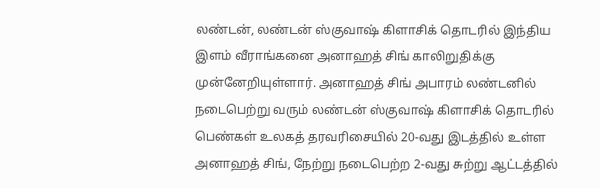லண்டன், லண்டன் ஸ்குவாஷ் கிளாசிக் தொடரில் இந்திய இளம் வீராங்கனை அனாஹத் சிங் காலிறுதிக்கு முன்னேறியுள்ளார். அனாஹத் சிங் அபாரம் லண்டனில் நடைபெற்று வரும் லண்டன் ஸ்குவாஷ் கிளாசிக் தொடரில் பெண்கள் உலகத் தரவரிசையில் 20-வது இடத்தில் உள்ள அனாஹத் சிங், நேற்று நடைபெற்ற 2-வது சுற்று ஆட்டத்தில்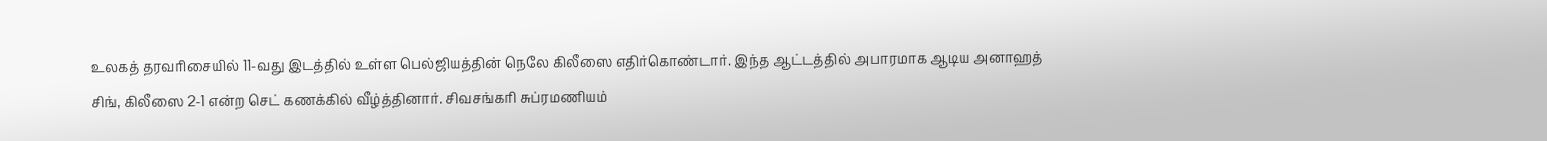உலகத் தரவரிசையில் 11-வது இடத்தில் உள்ள பெல்ஜியத்தின் நெலே கிலீஸை எதிர்கொண்டார். இந்த ஆட்டத்தில் அபாரமாக ஆடிய அனாஹத் சிங், கிலீஸை 2-1 என்ற செட் கணக்கில் வீழ்த்தினார். சிவசங்கரி சுப்ரமணியம்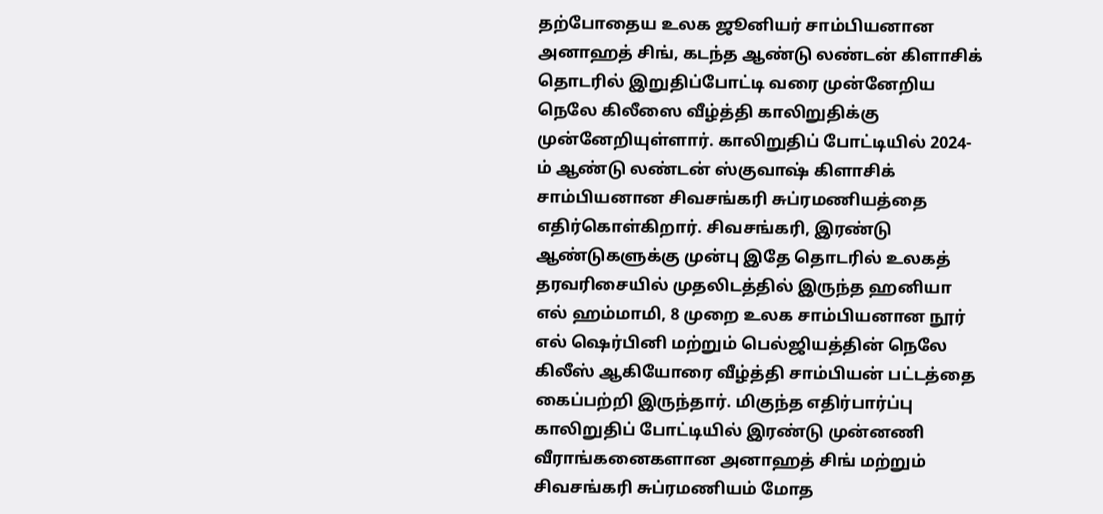தற்போதைய உலக ஜூனியர் சாம்பியனான அனாஹத் சிங், கடந்த ஆண்டு லண்டன் கிளாசிக் தொடரில் இறுதிப்போட்டி வரை முன்னேறிய நெலே கிலீஸை வீழ்த்தி காலிறுதிக்கு முன்னேறியுள்ளார். காலிறுதிப் போட்டியில் 2024-ம் ஆண்டு லண்டன் ஸ்குவாஷ் கிளாசிக் சாம்பியனான சிவசங்கரி சுப்ரமணியத்தை எதிர்கொள்கிறார். சிவசங்கரி, இரண்டு ஆண்டுகளுக்கு முன்பு இதே தொடரில் உலகத் தரவரிசையில் முதலிடத்தில் இருந்த ஹனியா எல் ஹம்மாமி, 8 முறை உலக சாம்பியனான நூர் எல் ஷெர்பினி மற்றும் பெல்ஜியத்தின் நெலே கிலீஸ் ஆகியோரை வீழ்த்தி சாம்பியன் பட்டத்தை கைப்பற்றி இருந்தார். மிகுந்த எதிர்பார்ப்பு காலிறுதிப் போட்டியில் இரண்டு முன்னணி வீராங்கனைகளான அனாஹத் சிங் மற்றும் சிவசங்கரி சுப்ரமணியம் மோத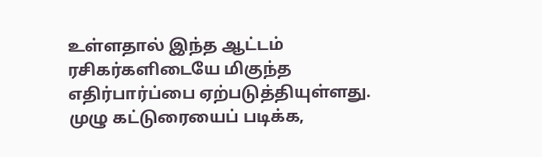உள்ளதால் இந்த ஆட்டம் ரசிகர்களிடையே மிகுந்த எதிர்பார்ப்பை ஏற்படுத்தியுள்ளது. முழு கட்டுரையைப் படிக்க,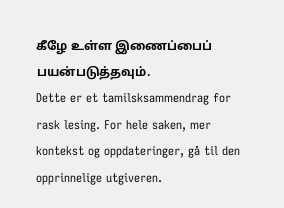கீழே உள்ள இணைப்பைப் பயன்படுத்தவும்.
Dette er et tamilsksammendrag for rask lesing. For hele saken, mer kontekst og oppdateringer, gå til den opprinnelige utgiveren.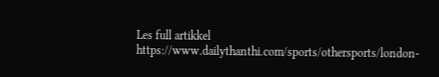Les full artikkel
https://www.dailythanthi.com/sports/othersports/london-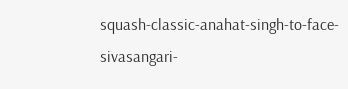squash-classic-anahat-singh-to-face-sivasangari-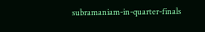subramaniam-in-quarter-finals